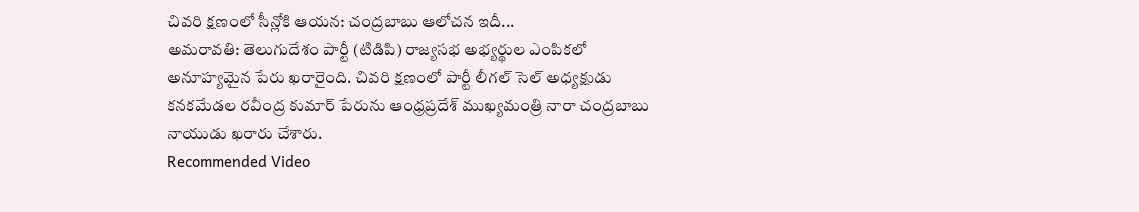చివరి క్షణంలో సీన్లోకి ఆయన: చంద్రబాబు ఆలోచన ఇదీ...
అమరావతి: తెలుగుదేశం పార్టీ (టిడిపి) రాజ్యసభ అభ్యర్థుల ఎంపికలో అనూహ్యమైన పేరు ఖరారైంది. చివరి క్షణంలో పార్టీ లీగల్ సెల్ అధ్యక్షుడు కనకమేడల రవీంద్ర కుమార్ పేరును ఆంధ్రప్రదేశ్ ముఖ్యమంత్రి నారా చంద్రబాబు నాయుడు ఖరారు చేశారు.
Recommended Video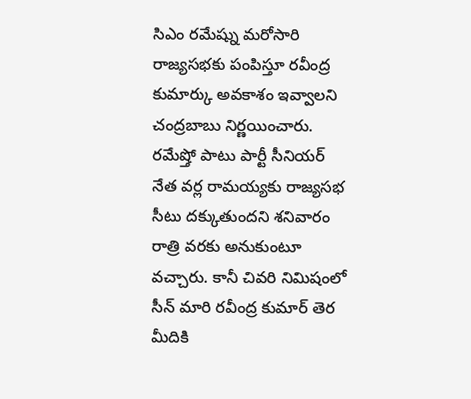సిఎం రమేష్ను మరోసారి రాజ్యసభకు పంపిస్తూ రవీంద్ర కుమార్కు అవకాశం ఇవ్వాలని చంద్రబాబు నిర్ణయించారు. రమేష్తో పాటు పార్టీ సీనియర్ నేత వర్ల రామయ్యకు రాజ్యసభ సీటు దక్కుతుందని శనివారం రాత్రి వరకు అనుకుంటూ వచ్చారు. కానీ చివరి నిమిషంలో సీన్ మారి రవీంద్ర కుమార్ తెర మీదికి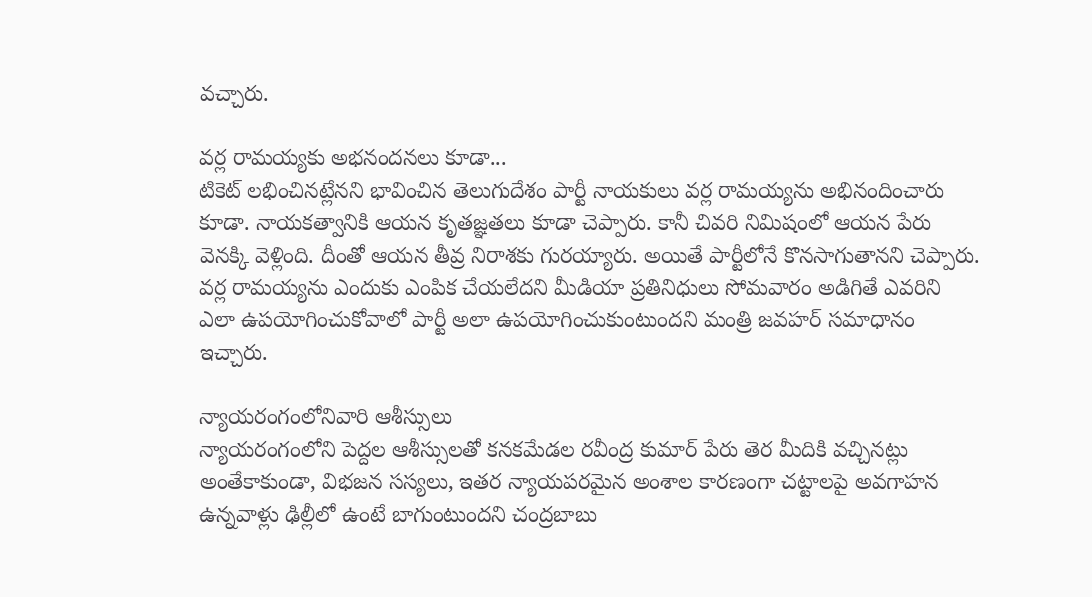వచ్చారు.

వర్ల రామయ్యకు అభనందనలు కూడా...
టికెట్ లభించినట్లేనని భావించిన తెలుగుదేశం పార్టీ నాయకులు వర్ల రామయ్యను అభినందించారు కూడా. నాయకత్వానికి ఆయన కృతజ్ఞతలు కూడా చెప్పారు. కానీ చివరి నిమిషంలో ఆయన పేరు వెనక్కి వెళ్లింది. దీంతో ఆయన తీవ్ర నిరాశకు గురయ్యారు. అయితే పార్టీలోనే కొనసాగుతానని చెప్పారు. వర్ల రామయ్యను ఎందుకు ఎంపిక చేయలేదని మీడియా ప్రతినిధులు సోమవారం అడిగితే ఎవరిని ఎలా ఉపయోగించుకోవాలో పార్టీ అలా ఉపయోగించుకుంటుందని మంత్రి జవహర్ సమాధానం ఇచ్చారు.

న్యాయరంగంలోనివారి ఆశీస్సులు
న్యాయరంగంలోని పెద్దల ఆశీస్సులతో కనకమేడల రవీంద్ర కుమార్ పేరు తెర మీదికి వచ్చినట్లు అంతేకాకుండా, విభజన సస్యలు, ఇతర న్యాయపరమైన అంశాల కారణంగా చట్టాలపై అవగాహన ఉన్నవాళ్లు ఢిల్లీలో ఉంటే బాగుంటుందని చంద్రబాబు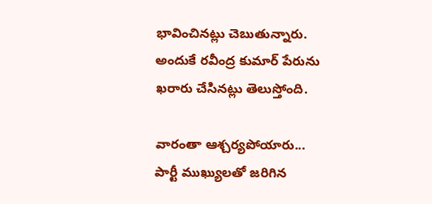భావించినట్లు చెబుతున్నారు. అందుకే రవీంద్ర కుమార్ పేరును ఖరారు చేసినట్లు తెలుస్తోంది.

వారంతా ఆశ్చర్యపోయారు...
పార్టీ ముఖ్యులతో జరిగిన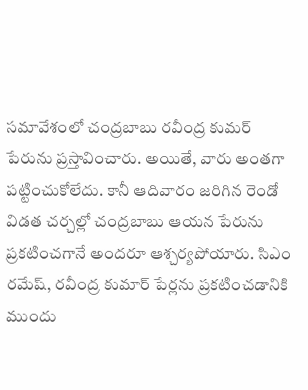సమావేశంలో చంద్రబాబు రవీంద్ర కుమర్ పేరును ప్రస్తావించారు. అయితే, వారు అంతగా పట్టించుకోలేదు. కానీ ఆదివారం జరిగిన రెండో విడత చర్చల్లో చంద్రబాబు ఆయన పేరును ప్రకటించగానే అందరూ ఆశ్చర్యపోయారు. సిఎం రమేష్, రవీంద్ర కుమార్ పేర్లను ప్రకటించడానికి ముందు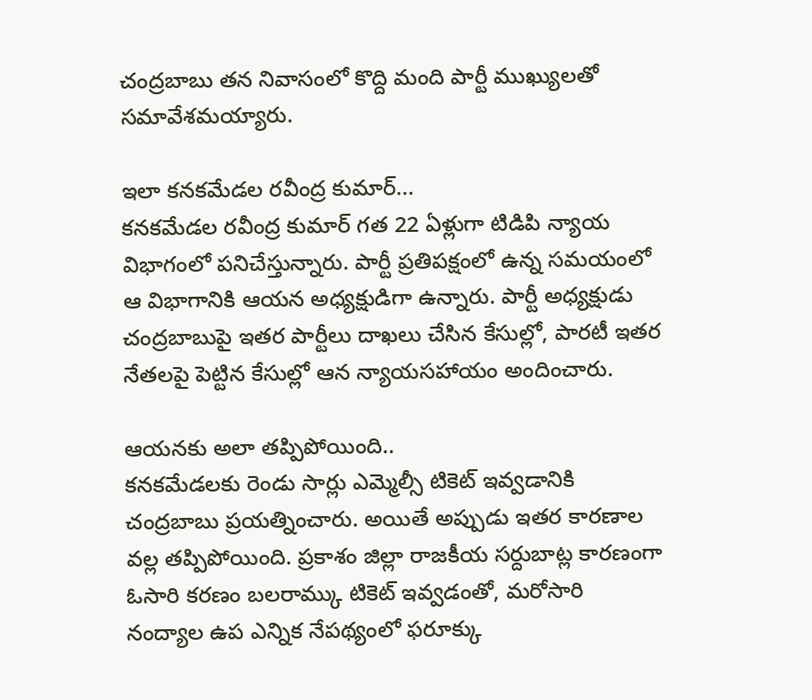చంద్రబాబు తన నివాసంలో కొద్ది మంది పార్టీ ముఖ్యులతో సమావేశమయ్యారు.

ఇలా కనకమేడల రవీంద్ర కుమార్...
కనకమేడల రవీంద్ర కుమార్ గత 22 ఏళ్లుగా టిడిపి న్యాయ విభాగంలో పనిచేస్తున్నారు. పార్టీ ప్రతిపక్షంలో ఉన్న సమయంలో ఆ విభాగానికి ఆయన అధ్యక్షుడిగా ఉన్నారు. పార్టీ అధ్యక్షుడు చంద్రబాబుపై ఇతర పార్టీలు దాఖలు చేసిన కేసుల్లో, పారటీ ఇతర నేతలపై పెట్టిన కేసుల్లో ఆన న్యాయసహాయం అందించారు.

ఆయనకు అలా తప్పిపోయింది..
కనకమేడలకు రెండు సార్లు ఎమ్మెల్సీ టికెట్ ఇవ్వడానికి చంద్రబాబు ప్రయత్నించారు. అయితే అప్పుడు ఇతర కారణాల వల్ల తప్పిపోయింది. ప్రకాశం జిల్లా రాజకీయ సర్దుబాట్ల కారణంగా ఓసారి కరణం బలరామ్కు టికెట్ ఇవ్వడంతో, మరోసారి నంద్యాల ఉప ఎన్నిక నేపథ్యంలో ఫరూక్కు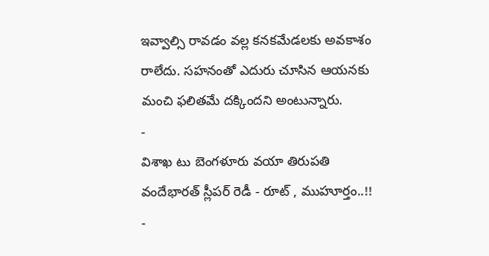ఇవ్వాల్సి రావడం వల్ల కనకమేడలకు అవకాశం రాలేదు. సహనంతో ఎదురు చూసిన ఆయనకు మంచి ఫలితమే దక్కిందని అంటున్నారు.
-
విశాఖ టు బెంగళూరు వయా తిరుపతి వందేభారత్ స్లీపర్ రెడీ - రూట్ , ముహూర్తం..!! -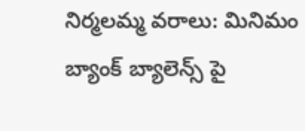నిర్మలమ్మ వరాలు: మినిమం బ్యాంక్ బ్యాలెన్స్ పై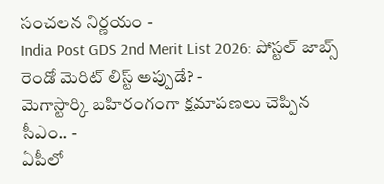సంచలన నిర్ణయం -
India Post GDS 2nd Merit List 2026: పోస్టల్ జాబ్స్ రెండో మెరిట్ లిస్ట్ అప్పుడే? -
మెగాస్టార్కి బహిరంగంగా క్షమాపణలు చెప్పిన సీఎం.. -
ఏపీలో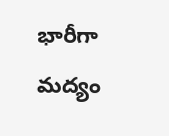భారీగా మద్యం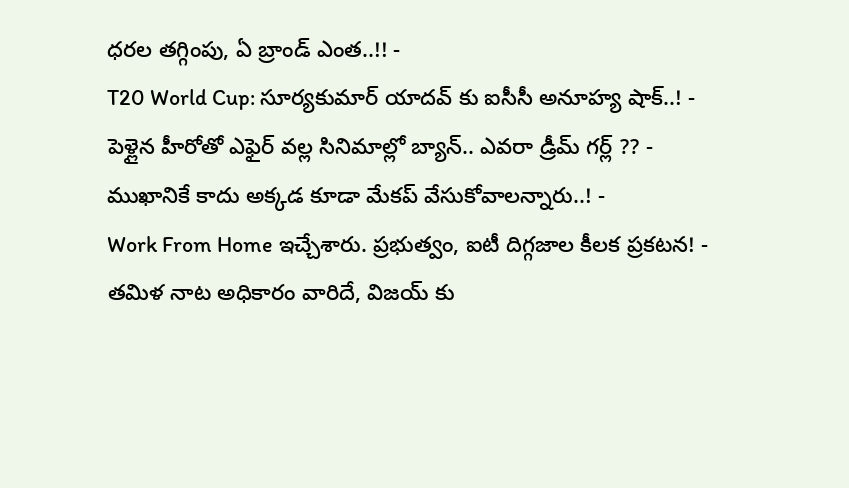ధరల తగ్గింపు, ఏ బ్రాండ్ ఎంత..!! -
T20 World Cup: సూర్యకుమార్ యాదవ్ కు ఐసీసీ అనూహ్య షాక్..! -
పెళ్లైన హీరోతో ఎఫైర్ వల్ల సినిమాల్లో బ్యాన్.. ఎవరా డ్రీమ్ గర్ల్ ?? -
ముఖానికే కాదు అక్కడ కూడా మేకప్ వేసుకోవాలన్నారు..! -
Work From Home ఇచ్చేశారు. ప్రభుత్వం, ఐటీ దిగ్గజాల కీలక ప్రకటన! -
తమిళ నాట అధికారం వారిదే, విజయ్ కు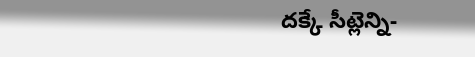దక్కే సీట్లెన్ని-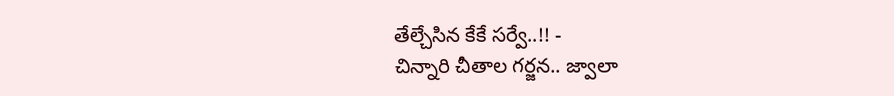తేల్చేసిన కేకే సర్వే..!! -
చిన్నారి చీతాల గర్జన.. జ్వాలా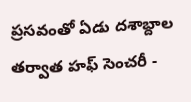ప్రసవంతో ఏడు దశాబ్దాల తర్వాత హఫ్ సెంచరీ -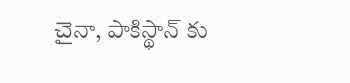చైనా, పాకిస్థాన్ కు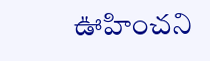ఊహించని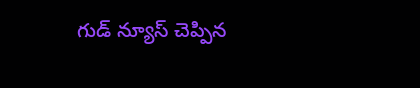గుడ్ న్యూస్ చెప్పిన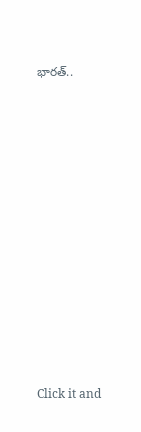భారత్..












Click it and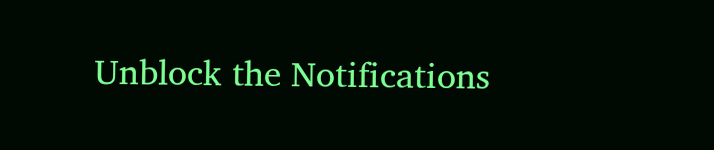Unblock the Notifications